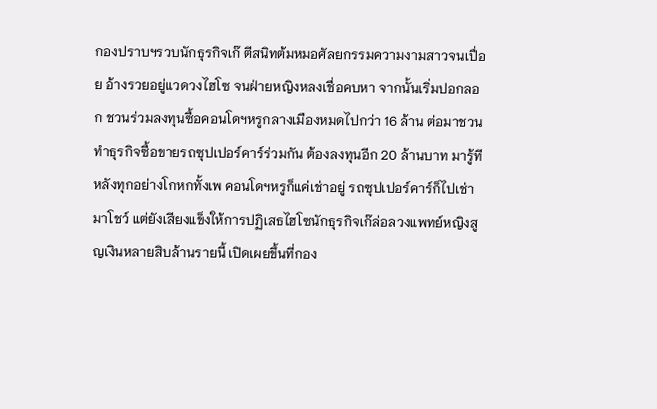กองปราบฯรวบนักธุรกิจเก๊ ตีสนิทต้มหมอศัลยกรรมความงามสาวจนเปื่อย อ้างรวยอยู่แวดวงไฮโซ จนฝ่ายหญิงหลงเชื่อคบหา จากนั้นเริ่มปอกลอก ชวนร่วมลงทุนซื้อคอนโดฯหรูกลางเมืองหมดไปกว่า 16 ล้าน ต่อมาชวนทำธุรกิจซื้อขายรถซุปเปอร์คาร์ร่วมกัน ต้องลงทุนอีก 20 ล้านบาท มารู้ทีหลังทุกอย่างโกหกทั้งเพ คอนโดฯหรูก็แค่เช่าอยู่ รถซุปเปอร์คาร์ก็ไปเช่ามาโชว์ แต่ยังเสียงแข็งให้การปฏิเสธไฮโซนักธุรกิจเก๊ล่อลวงแพทย์หญิงสูญเงินหลายสิบล้านรายนี้ เปิดเผยขึ้นที่กอง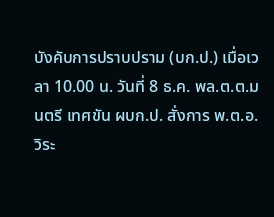บังคับการปราบปราม (บก.ป.) เมื่อเวลา 10.00 น. วันที่ 8 ธ.ค. พล.ต.ต.มนตรี เทศขัน ผบก.ป. สั่งการ พ.ต.อ.วิระ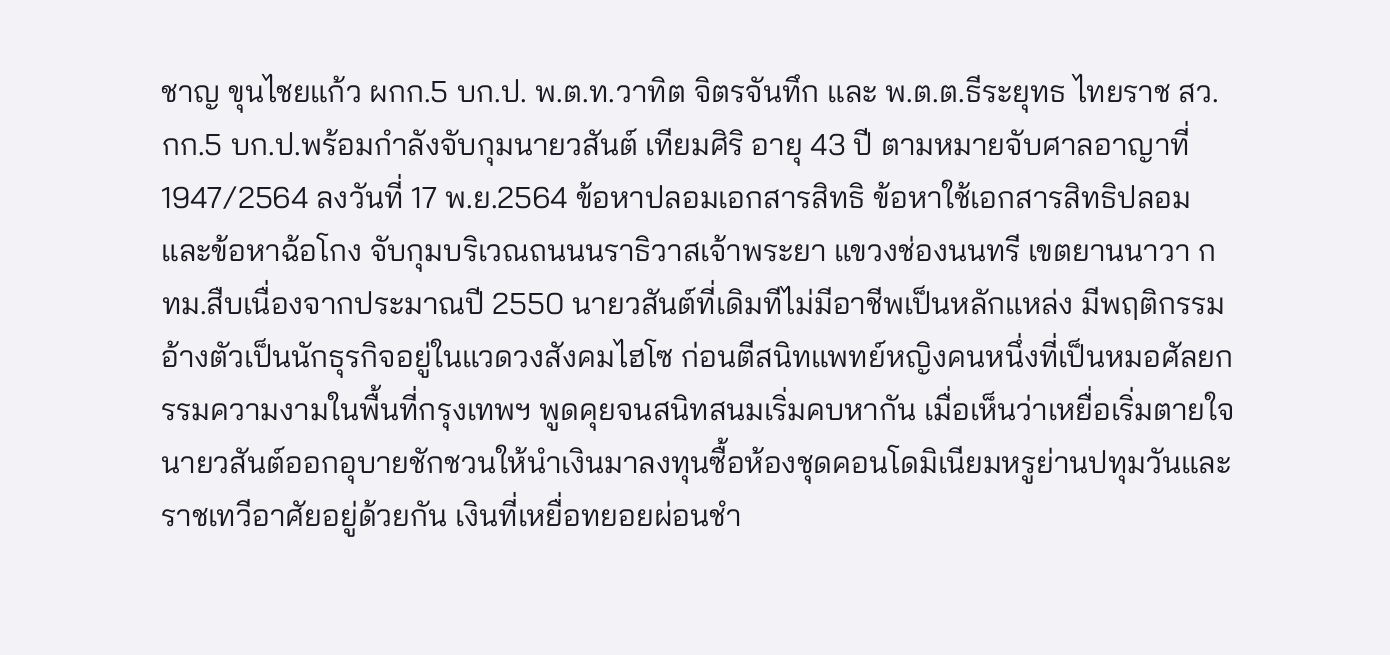ชาญ ขุนไชยแก้ว ผกก.5 บก.ป. พ.ต.ท.วาทิต จิตรจันทึก และ พ.ต.ต.ธีระยุทธ ไทยราช สว.กก.5 บก.ป.พร้อมกำลังจับกุมนายวสันต์ เทียมศิริ อายุ 43 ปี ตามหมายจับศาลอาญาที่ 1947/2564 ลงวันที่ 17 พ.ย.2564 ข้อหาปลอมเอกสารสิทธิ ข้อหาใช้เอกสารสิทธิปลอม และข้อหาฉ้อโกง จับกุมบริเวณถนนนราธิวาสเจ้าพระยา แขวงช่องนนทรี เขตยานนาวา กทม.สืบเนื่องจากประมาณปี 2550 นายวสันต์ที่เดิมทีไม่มีอาชีพเป็นหลักแหล่ง มีพฤติกรรมอ้างตัวเป็นนักธุรกิจอยู่ในแวดวงสังคมไฮโซ ก่อนตีสนิทแพทย์หญิงคนหนึ่งที่เป็นหมอศัลยกรรมความงามในพื้นที่กรุงเทพฯ พูดคุยจนสนิทสนมเริ่มคบหากัน เมื่อเห็นว่าเหยื่อเริ่มตายใจนายวสันต์ออกอุบายชักชวนให้นำเงินมาลงทุนซื้อห้องชุดคอนโดมิเนียมหรูย่านปทุมวันและราชเทวีอาศัยอยู่ด้วยกัน เงินที่เหยื่อทยอยผ่อนชำ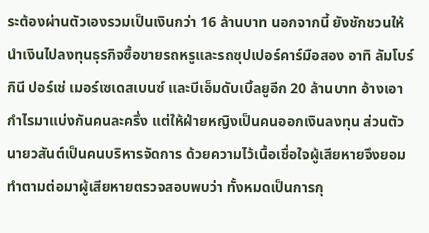ระต้องผ่านตัวเองรวมเป็นเงินกว่า 16 ล้านบาท นอกจากนี้ ยังชักชวนให้นำเงินไปลงทุนธุรกิจซื้อขายรถหรูและรถซุปเปอร์คาร์มือสอง อาทิ ลัมโบร์กินี ปอร์เช่ เมอร์เซเดสเบนซ์ และบีเอ็มดับเบิ้ลยูอีก 20 ล้านบาท อ้างเอากำไรมาแบ่งกันคนละครึ่ง แต่ให้ฝ่ายหญิงเป็นคนออกเงินลงทุน ส่วนตัวนายวสันต์เป็นคนบริหารจัดการ ด้วยความไว้เนื้อเชื่อใจผู้เสียหายจึงยอมทำตามต่อมาผู้เสียหายตรวจสอบพบว่า ทั้งหมดเป็นการกุ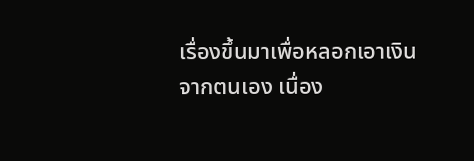เรื่องขึ้นมาเพื่อหลอกเอาเงินจากตนเอง เนื่อง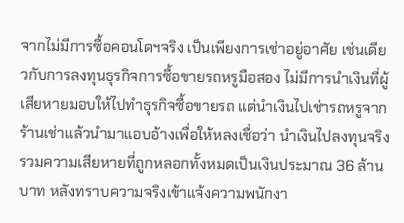จากไม่มีการซื้อคอนโดฯจริง เป็นเพียงการเช่าอยู่อาศัย เช่นเดียวกับการลงทุนธุรกิจการซื้อขายรถหรูมือสอง ไม่มีการนำเงินที่ผู้เสียหายมอบให้ไปทำธุรกิจซื้อขายรถ แต่นำเงินไปเช่ารถหรูจากร้านเช่าแล้วนำมาแอบอ้างเพื่อให้หลงเชื่อว่า นำเงินไปลงทุนจริง รวมความเสียหายที่ถูกหลอกทั้งหมดเป็นเงินประมาณ 36 ล้านบาท หลังทราบความจริงเข้าแจ้งความพนักงา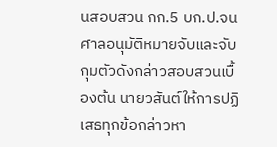นสอบสวน กก.5 บก.ป.จนศาลอนุมัติหมายจับและจับกุมตัวดังกล่าวสอบสวนเบื้องต้น นายวสันต์ให้การปฏิเสธทุกข้อกล่าวหา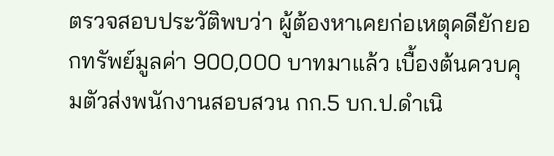ตรวจสอบประวัติพบว่า ผู้ต้องหาเคยก่อเหตุคดียักยอกทรัพย์มูลค่า 900,000 บาทมาแล้ว เบื้องต้นควบคุมตัวส่งพนักงานสอบสวน กก.5 บก.ป.ดำเนิ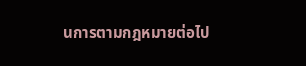นการตามกฎหมายต่อไป